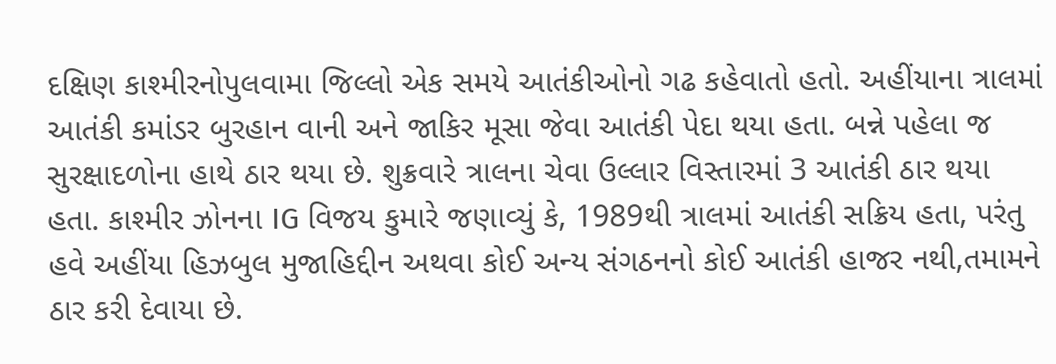દક્ષિણ કાશ્મીરનોપુલવામા જિલ્લો એક સમયે આતંકીઓનો ગઢ કહેવાતો હતો. અહીંયાના ત્રાલમાં આતંકી કમાંડર બુરહાન વાની અને જાકિર મૂસા જેવા આતંકી પેદા થયા હતા. બન્ને પહેલા જ સુરક્ષાદળોના હાથે ઠાર થયા છે. શુક્રવારે ત્રાલના ચેવા ઉલ્લાર વિસ્તારમાં 3 આતંકી ઠાર થયા હતા. કાશ્મીર ઝોનના IG વિજય કુમારે જણાવ્યું કે, 1989થી ત્રાલમાં આતંકી સક્રિય હતા, પરંતુ હવે અહીંયા હિઝબુલ મુજાહિદ્દીન અથવા કોઈ અન્ય સંગઠનનો કોઈ આતંકી હાજર નથી,તમામને ઠાર કરી દેવાયા છે.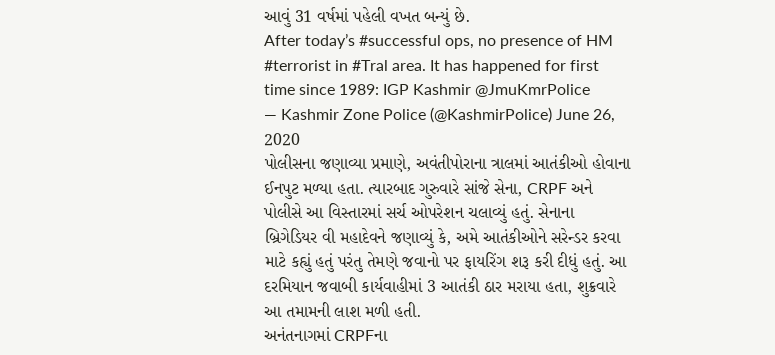આવું 31 વર્ષમાં પહેલી વખત બન્યું છે.
After today’s #successful ops, no presence of HM #terrorist in #Tral area. It has happened for first time since 1989: IGP Kashmir @JmuKmrPolice
— Kashmir Zone Police (@KashmirPolice) June 26, 2020
પોલીસના જણાવ્યા પ્રમાણે, અવંતીપોરાના ત્રાલમાં આતંકીઓ હોવાના ઈનપુટ મળ્યા હતા. ત્યારબાદ ગુરુવારે સાંજે સેના, CRPF અને પોલીસે આ વિસ્તારમાં સર્ચ ઓપરેશન ચલાવ્યું હતું. સેનાના બ્રિગેડિયર વી મહાદેવને જણાવ્યું કે, અમે આતંકીઓને સરેન્ડર કરવા માટે કહ્યું હતું પરંતુ તેમણે જવાનો પર ફાયરિંગ શરૂ કરી દીધું હતું. આ દરમિયાન જવાબી કાર્યવાહીમાં 3 આતંકી ઠાર મરાયા હતા, શુક્રવારે આ તમામની લાશ મળી હતી.
અનંતનાગમાં CRPFના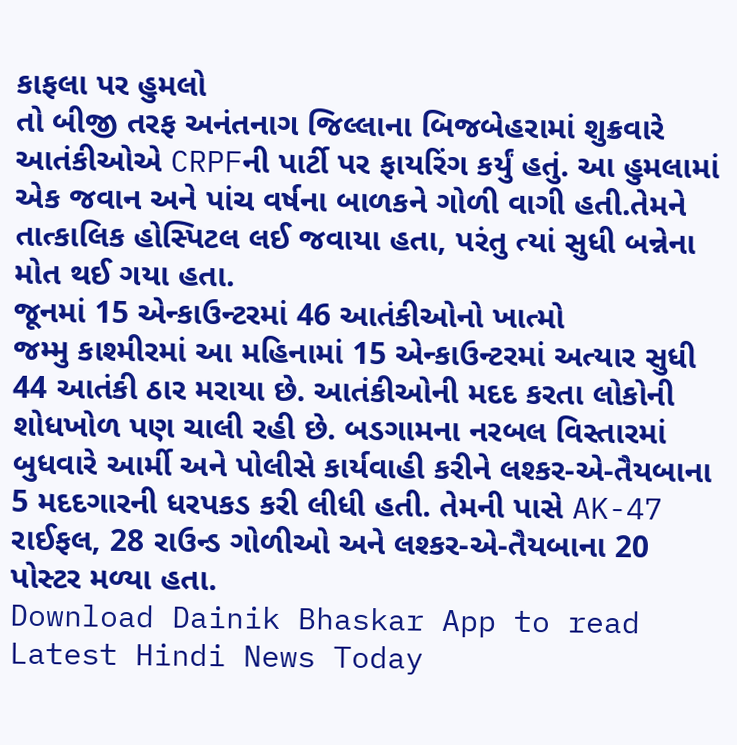કાફલા પર હુમલો
તો બીજી તરફ અનંતનાગ જિલ્લાના બિજબેહરામાં શુક્રવારે આતંકીઓએ CRPFની પાર્ટી પર ફાયરિંગ કર્યું હતું. આ હુમલામાં એક જવાન અને પાંચ વર્ષના બાળકને ગોળી વાગી હતી.તેમને તાત્કાલિક હોસ્પિટલ લઈ જવાયા હતા, પરંતુ ત્યાં સુધી બન્નેના મોત થઈ ગયા હતા.
જૂનમાં 15 એન્કાઉન્ટરમાં 46 આતંકીઓનો ખાત્મો
જમ્મુ કાશ્મીરમાં આ મહિનામાં 15 એન્કાઉન્ટરમાં અત્યાર સુધી 44 આતંકી ઠાર મરાયા છે. આતંકીઓની મદદ કરતા લોકોની શોધખોળ પણ ચાલી રહી છે. બડગામના નરબલ વિસ્તારમાં બુધવારે આર્મી અને પોલીસે કાર્યવાહી કરીને લશ્કર-એ-તૈયબાના 5 મદદગારની ધરપકડ કરી લીધી હતી. તેમની પાસે AK-47 રાઈફલ, 28 રાઉન્ડ ગોળીઓ અને લશ્કર-એ-તૈયબાના 20 પોસ્ટર મળ્યા હતા.
Download Dainik Bhaskar App to read Latest Hindi News Today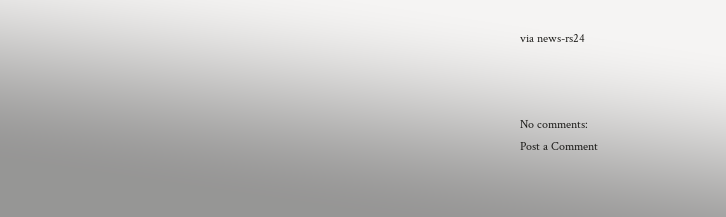via news-rs24



No comments:
Post a Comment